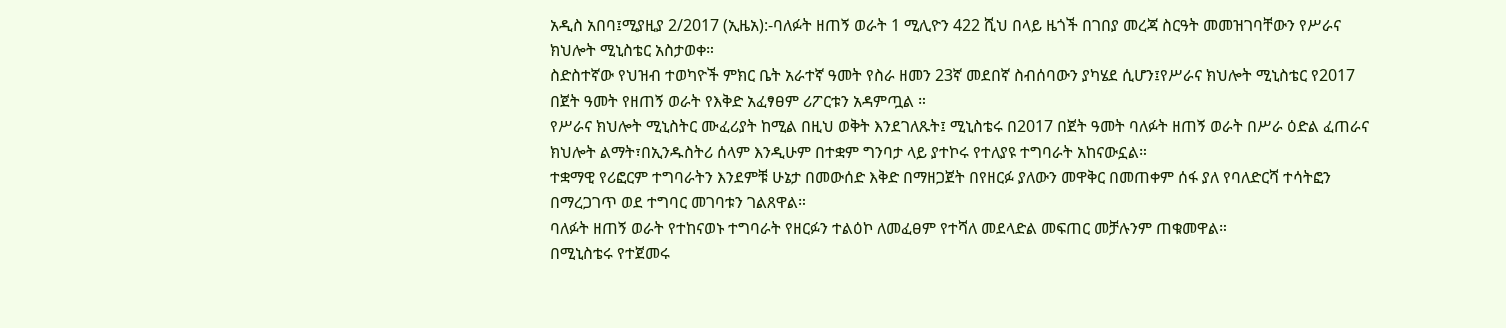አዲስ አበባ፤ሚያዚያ 2/2017 (ኢዜአ):-ባለፉት ዘጠኝ ወራት 1 ሚሊዮን 422 ሺህ በላይ ዜጎች በገበያ መረጃ ስርዓት መመዝገባቸውን የሥራና ክህሎት ሚኒስቴር አስታወቀ።
ስድስተኛው የህዝብ ተወካዮች ምክር ቤት አራተኛ ዓመት የስራ ዘመን 23ኛ መደበኛ ስብሰባውን ያካሄደ ሲሆን፤የሥራና ክህሎት ሚኒስቴር የ2017 በጀት ዓመት የዘጠኝ ወራት የእቅድ አፈፃፀም ሪፖርቱን አዳምጧል ።
የሥራና ክህሎት ሚኒስትር ሙፈሪያት ከሚል በዚህ ወቅት እንደገለጹት፤ ሚኒስቴሩ በ2017 በጀት ዓመት ባለፉት ዘጠኝ ወራት በሥራ ዕድል ፈጠራና ክህሎት ልማት፣በኢንዱስትሪ ሰላም እንዲሁም በተቋም ግንባታ ላይ ያተኮሩ የተለያዩ ተግባራት አከናውኗል።
ተቋማዊ የሪፎርም ተግባራትን እንደምቹ ሁኔታ በመውሰድ እቅድ በማዘጋጀት በየዘርፉ ያለውን መዋቅር በመጠቀም ሰፋ ያለ የባለድርሻ ተሳትፎን በማረጋገጥ ወደ ተግባር መገባቱን ገልጸዋል።
ባለፉት ዘጠኝ ወራት የተከናወኑ ተግባራት የዘርፉን ተልዕኮ ለመፈፀም የተሻለ መደላድል መፍጠር መቻሉንም ጠቁመዋል።
በሚኒስቴሩ የተጀመሩ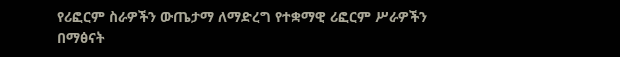የሪፎርም ስራዎችን ውጤታማ ለማድረግ የተቋማዊ ሪፎርም ሥራዎችን በማፅናት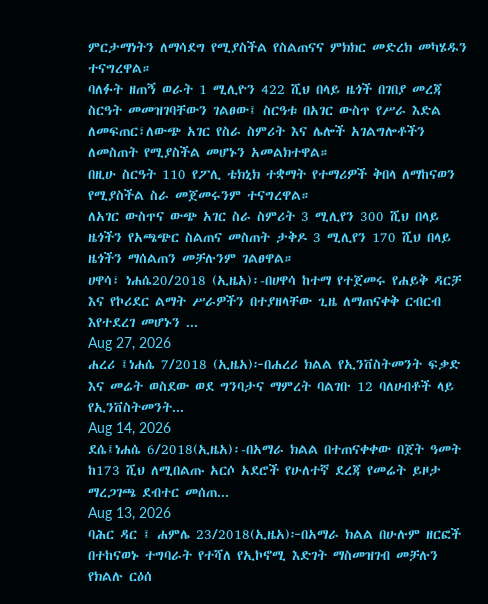ምርታማነትን ለማሳደግ የሚያስችል የስልጠናና ምክክር መድረክ መካሄዱን ተናግረዋል።
ባለፉት ዘጠኝ ወራት 1 ሚሊዮን 422 ሺህ በላይ ዜጎች በገበያ መረጃ ስርዓት መመዝገባቸውን ገልፀው፤ ስርዓቱ በአገር ውስጥ የሥራ እድል ለመፍጠር፣ለውጭ አገር የስራ ስምሪት እና ሌሎች አገልግሎቶችን ለመስጠት የሚያስችል መሆኑን አመልክተዋል።
በዚሁ ስርዓት 110 የፖሊ ቴክኒክ ተቋማት የተማሪዎች ቅበላ ለማከናወን የሚያስችል ስራ መጀመሩንም ተናግረዋል።
ለአገር ውስጥና ውጭ አገር ስራ ስምሪት 3 ሚሊየን 300 ሺህ በላይ ዜጎችን የአጫጭር ስልጠና መስጠት ታቅዶ 3 ሚሊየን 170 ሺህ በላይ ዜጎችን ማሰልጠን መቻሉንም ገልፀዋል።
ሀዋሳ፣ ነሐሴ20/2018 (ኢዜአ)፡-በሀዋሳ ከተማ የተጀመሩ የሐይቅ ዳርቻ እና የኮሪደር ልማት ሥራዎችን በተያዘላቸው ጊዜ ለማጠናቀቅ ርብርብ እየተደረገ መሆኑን ...
Aug 27, 2026
ሐረሪ ፤ነሐሴ 7/2018 (ኢዜአ)፦በሐረሪ ክልል የኢንቨስትመንት ፍቃድ እና መሬት ወስደው ወደ ግንባታና ማምረት ባልገቡ 12 ባለሀብቶች ላይ የኢንቨስትመንት...
Aug 14, 2026
ደሴ፤ነሐሴ 6/2018(ኢዜአ)፡-በአማራ ክልል በተጠናቀቀው በጀት ዓመት ከ173 ሺህ ለሚበልጡ አርሶ አደሮች የሁለተኛ ደረጃ የመሬት ይዞታ ማረጋገጫ ደብተር መሰጠ...
Aug 13, 2026
ባሕር ዳር ፤ ሐምሌ 23/2018(ኢዜአ)፦በአማራ ክልል በሁሉም ዘርፎች በተከናወኑ ተግባራት የተሻለ የኢኮኖሚ እድገት ማስመዝገብ መቻሉን የክልሉ ርዕሰ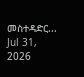መስተዳድር...
Jul 31, 2026